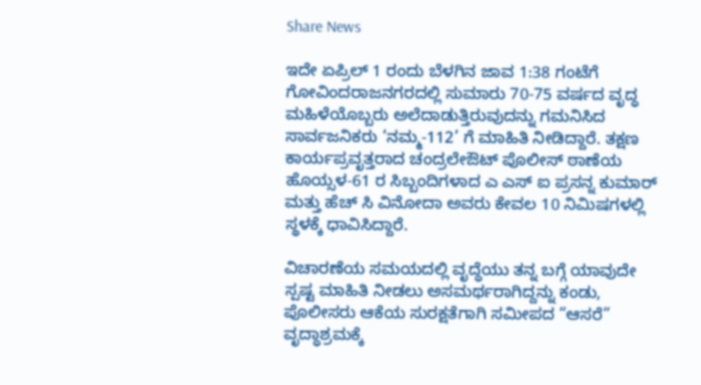Share News

ಇದೇ ಏಪ್ರಿಲ್ 1 ರಂದು ಬೆಳಗಿನ ಜಾವ 1:38 ಗಂಟೆಗೆ ಗೋವಿಂದರಾಜನಗರದಲ್ಲಿ ಸುಮಾರು 70-75 ವರ್ಷದ ವೃದ್ಧ ಮಹಿಳೆಯೊಬ್ಬರು ಅಲೆದಾಡುತ್ತಿರುವುದನ್ನು ಗಮನಿಸಿದ ಸಾರ್ವಜನಿಕರು ‘ನಮ್ಮ-112’ ಗೆ ಮಾಹಿತಿ ನೀಡಿದ್ದಾರೆ. ತಕ್ಷಣ ಕಾರ್ಯಪ್ರವೃತ್ತರಾದ ಚಂದ್ರಲೇಔಟ್ ಪೊಲೀಸ್ ಠಾಣೆಯ ಹೊಯ್ಸಳ-61 ರ ಸಿಬ್ಬಂದಿಗಳಾದ ಎ ಎಸ್‌ ಐ ಪ್ರಸನ್ನ ಕುಮಾರ್ ಮತ್ತು ಹೆಚ್‌ ಸಿ ವಿನೋದಾ ಅವರು ಕೇವಲ 10 ನಿಮಿಷಗಳಲ್ಲಿ ಸ್ಥಳಕ್ಕೆ ಧಾವಿಸಿದ್ದಾರೆ.

ವಿಚಾರಣೆಯ ಸಮಯದಲ್ಲಿ ವೃದ್ಧೆಯು ತನ್ನ ಬಗ್ಗೆ ಯಾವುದೇ ಸ್ಪಷ್ಟ ಮಾಹಿತಿ ನೀಡಲು ಅಸಮರ್ಥರಾಗಿದ್ದನ್ನು ಕಂಡು, ಪೊಲೀಸರು ಆಕೆಯ ಸುರಕ್ಷತೆಗಾಗಿ ಸಮೀಪದ “ಆಸರೆ” ವೃದ್ಧಾಶ್ರಮಕ್ಕೆ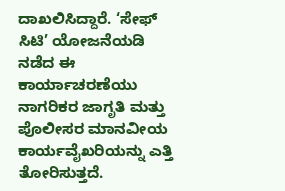ದಾಖಲಿಸಿದ್ದಾರೆ. ‘ಸೇಫ್ ಸಿಟಿ’ ಯೋಜನೆಯಡಿ ನಡೆದ ಈ ಕಾರ್ಯಾಚರಣೆಯು ನಾಗರಿಕರ ಜಾಗೃತಿ ಮತ್ತು ಪೊಲೀಸರ ಮಾನವೀಯ ಕಾರ್ಯವೈಖರಿಯನ್ನು ಎತ್ತಿ ತೋರಿಸುತ್ತದೆ.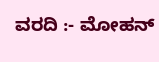ವರದಿ :- ಮೋಹನ್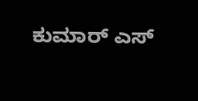ಕುಮಾರ್ ಎಸ್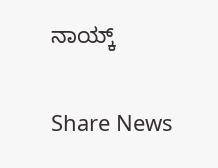ನಾಯ್ಕ್


Share News